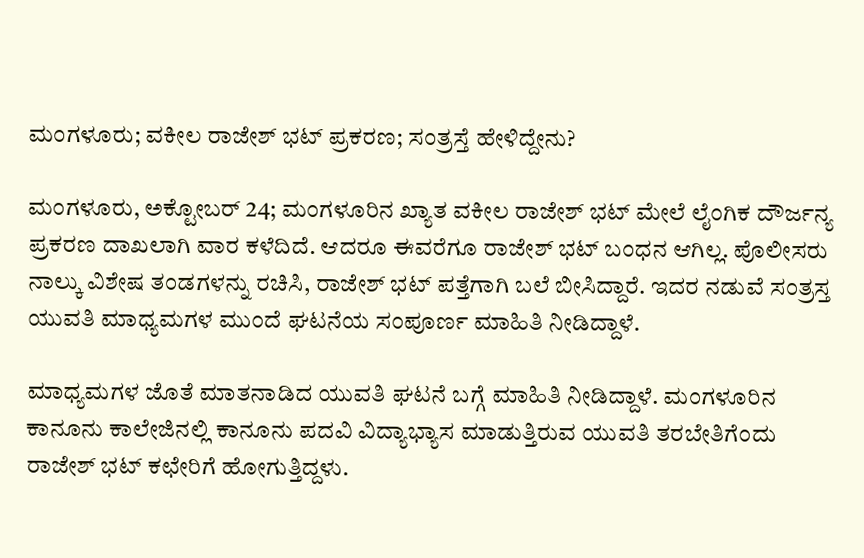ಮಂಗಳೂರು; ವಕೀಲ ರಾಜೇಶ್ ಭಟ್ ಪ್ರಕರಣ; ಸಂತ್ರಸ್ತೆ ಹೇಳಿದ್ದೇನು?

ಮಂಗಳೂರು, ಅಕ್ಟೋಬರ್ 24; ಮಂಗಳೂರಿನ ಖ್ಯಾತ ವಕೀಲ ರಾಜೇಶ್ ಭಟ್ ಮೇಲೆ ಲೈಂಗಿಕ ದೌರ್ಜನ್ಯ ಪ್ರಕರಣ ದಾಖಲಾಗಿ ವಾರ ಕಳೆದಿದೆ. ಆದರೂ ಈವರೆಗೂ ರಾಜೇಶ್ ಭಟ್ ಬಂಧನ ಆಗಿಲ್ಲ. ಪೊಲೀಸರು ನಾಲ್ಕು ವಿಶೇಷ ತಂಡಗಳನ್ನು ರಚಿಸಿ, ರಾಜೇಶ್ ಭಟ್ ಪತ್ತೆಗಾಗಿ ಬಲೆ ಬೀಸಿದ್ದಾರೆ. ಇದರ ನಡುವೆ ಸಂತ್ರಸ್ತ ಯುವತಿ ಮಾಧ್ಯಮಗಳ ಮುಂದೆ ಘಟನೆಯ ಸಂಪೂರ್ಣ ಮಾಹಿತಿ ನೀಡಿದ್ದಾಳೆ.

ಮಾಧ್ಯಮಗಳ ಜೊತೆ ಮಾತನಾಡಿದ ಯುವತಿ ಘಟನೆ ಬಗ್ಗೆ ಮಾಹಿತಿ ನೀಡಿದ್ದಾಳೆ. ಮಂಗಳೂರಿನ ಕಾನೂನು ಕಾಲೇಜಿನಲ್ಲಿ ಕಾನೂನು ಪದವಿ ವಿದ್ಯಾಭ್ಯಾಸ ಮಾಡುತ್ತಿರುವ ಯುವತಿ ತರಬೇತಿಗೆಂದು ರಾಜೇಶ್ ಭಟ್ ಕಛೇರಿಗೆ ಹೋಗುತ್ತಿದ್ದಳು.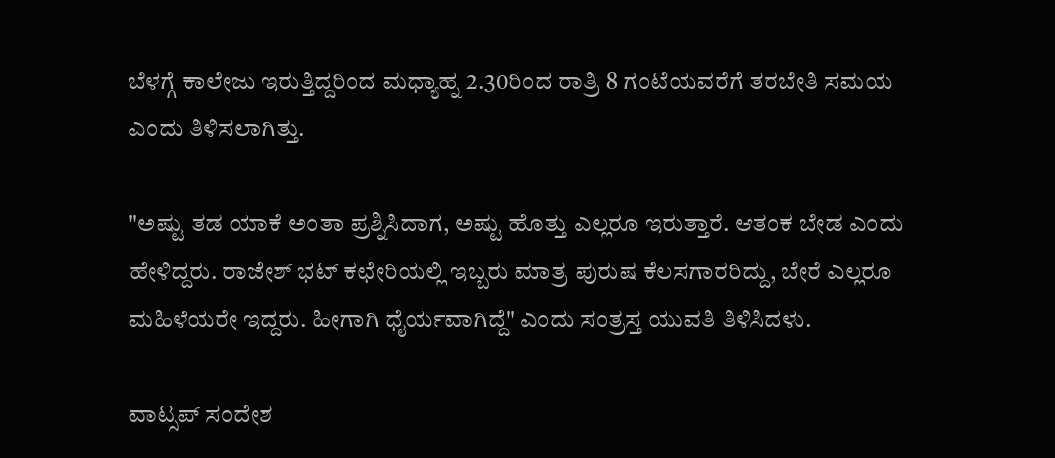ಬೆಳಗ್ಗೆ ಕಾಲೇಜು ಇರುತ್ತಿದ್ದರಿಂದ ಮಧ್ಯಾಹ್ನ 2.30ರಿಂದ ರಾತ್ರಿ 8 ಗಂಟೆಯವರೆಗೆ ತರಬೇತಿ ಸಮಯ ಎಂದು ತಿಳಿಸಲಾಗಿತ್ತು.

"ಅಷ್ಟು ತಡ ಯಾಕೆ ಅಂತಾ ಪ್ರಶ್ನಿಸಿದಾಗ, ಅಷ್ಟು ಹೊತ್ತು ಎಲ್ಲರೂ ಇರುತ್ತಾರೆ. ಆತಂಕ ಬೇಡ ಎಂದು ಹೇಳಿದ್ದರು. ರಾಜೇಶ್ ಭಟ್ ಕಛೇರಿಯಲ್ಲಿ ಇಬ್ಬರು ಮಾತ್ರ ಪುರುಷ ಕೆಲಸಗಾರರಿದ್ದು, ಬೇರೆ ಎಲ್ಲರೂ ಮಹಿಳೆಯರೇ ಇದ್ದರು. ಹೀಗಾಗಿ ಧೈರ್ಯವಾಗಿದ್ದೆ" ಎಂದು ಸಂತ್ರಸ್ತ ಯುವತಿ ತಿಳಿಸಿದಳು.

ವಾಟ್ಸಪ್ ಸಂದೇಶ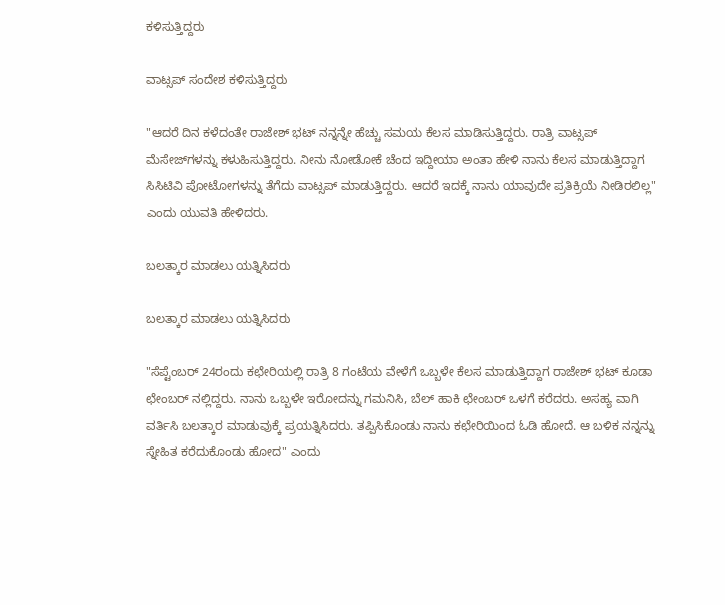ಕಳಿಸುತ್ತಿದ್ದರು

ವಾಟ್ಸಪ್ ಸಂದೇಶ ಕಳಿಸುತ್ತಿದ್ದರು

"ಆದರೆ‌ ದಿನ ಕಳೆದಂತೇ ರಾಜೇಶ್ ಭಟ್ ನನ್ನನ್ನೇ ಹೆಚ್ಚು ಸಮಯ ಕೆಲಸ ಮಾಡಿಸುತ್ತಿದ್ದರು. ರಾತ್ರಿ ವಾಟ್ಸಪ್ ಮೆಸೇಜ್‌ಗಳನ್ನು ಕಳುಹಿಸುತ್ತಿದ್ದರು. ನೀನು ನೋಡೋಕೆ ಚೆಂದ ಇದ್ದೀಯಾ ಅಂತಾ ಹೇಳಿ ನಾನು ಕೆಲಸ ಮಾಡುತ್ತಿದ್ದಾಗ ಸಿಸಿಟಿವಿ ಪೋಟೋಗಳನ್ನು ತೆಗೆದು ವಾಟ್ಸಪ್ ಮಾಡುತ್ತಿದ್ದರು. ಆದರೆ ಇದಕ್ಕೆ ನಾನು ಯಾವುದೇ ಪ್ರತಿಕ್ರಿಯೆ ನೀಡಿರಲಿಲ್ಲ" ಎಂದು ಯುವತಿ ಹೇಳಿದರು.

ಬಲತ್ಕಾರ ಮಾಡಲು ಯತ್ನಿಸಿದರು

ಬಲತ್ಕಾರ ಮಾಡಲು ಯತ್ನಿಸಿದರು

"ಸೆಪ್ಟೆಂಬರ್ 24ರಂದು ಕಛೇರಿಯಲ್ಲಿ ರಾತ್ರಿ 8 ಗಂಟೆಯ ವೇಳೆಗೆ ಒಬ್ಬಳೇ ಕೆಲಸ ಮಾಡುತ್ತಿದ್ದಾಗ ರಾಜೇಶ್ ಭಟ್ ಕೂಡಾ ಛೇಂಬರ್ ನಲ್ಲಿದ್ದರು. ನಾನು ಒಬ್ಬಳೇ ಇರೋದನ್ನು ಗಮನಿಸಿ, ಬೆಲ್ ಹಾಕಿ ಛೇಂಬರ್ ಒಳಗೆ ಕರೆದರು. ಅಸಹ್ಯ ವಾಗಿ ವರ್ತಿಸಿ ಬಲತ್ಕಾರ ಮಾಡುವುಕ್ಕೆ ಪ್ರಯತ್ನಿಸಿದರು. ತಪ್ಪಿಸಿಕೊಂಡು ನಾನು ಕಛೇರಿಯಿಂದ ಓಡಿ ಹೋದೆ. ಆ ಬಳಿಕ ನನ್ನನ್ನು ಸ್ನೇಹಿತ ಕರೆದುಕೊಂಡು ಹೋದ" ಎಂದು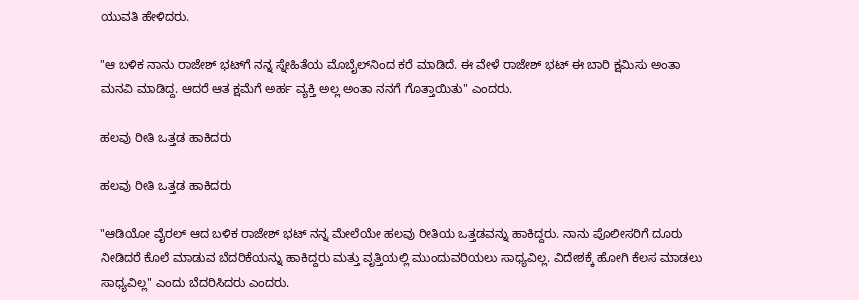ಯುವತಿ ಹೇಳಿದರು.

"ಆ ಬಳಿಕ ನಾನು ರಾಜೇಶ್ ಭಟ್‌ಗೆ ನನ್ನ ಸ್ನೇಹಿತೆಯ ಮೊಬೈಲ್‌ನಿಂದ ಕರೆ ಮಾಡಿದೆ. ಈ ವೇಳೆ ರಾಜೇಶ್ ಭಟ್ ಈ ಬಾರಿ ಕ್ಷಮಿಸು ಅಂತಾ ಮನವಿ ಮಾಡಿದ್ದ. ಆದರೆ ಆತ ಕ್ಷಮೆಗೆ ಅರ್ಹ ವ್ಯಕ್ತಿ ಅಲ್ಲ ಅಂತಾ ನನಗೆ ಗೊತ್ತಾಯಿತು" ಎಂದರು.

ಹಲವು ರೀತಿ ಒತ್ತಡ ಹಾಕಿದರು

ಹಲವು ರೀತಿ ಒತ್ತಡ ಹಾಕಿದರು

"ಆಡಿಯೋ ವೈರಲ್ ಆದ ಬಳಿಕ ರಾಜೇಶ್ ಭಟ್ ನನ್ನ ಮೇಲೆಯೇ ಹಲವು ರೀತಿಯ ಒತ್ತಡವನ್ನು ಹಾಕಿದ್ದರು. ನಾನು ಪೊಲೀಸರಿಗೆ ದೂರು ನೀಡಿದರೆ ಕೊಲೆ ಮಾಡುವ ಬೆದರಿಕೆಯನ್ನು ಹಾಕಿದ್ದರು ಮತ್ತು ವೃತ್ತಿಯಲ್ಲಿ ಮುಂದುವರಿಯಲು ಸಾಧ್ಯವಿಲ್ಲ. ವಿದೇಶಕ್ಕೆ ಹೋಗಿ ಕೆಲಸ ಮಾಡಲು ಸಾಧ್ಯವಿಲ್ಲ" ಎಂದು ಬೆದರಿಸಿದರು ಎಂದರು.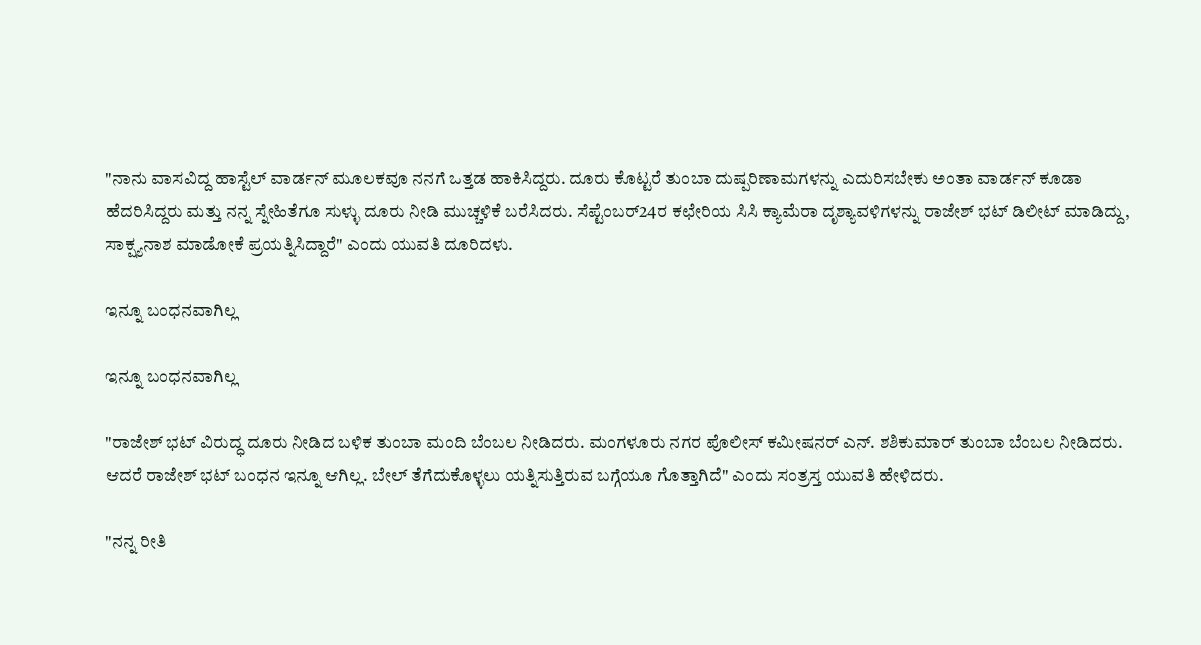"ನಾನು ವಾಸವಿದ್ದ ಹಾಸ್ಟೆಲ್ ವಾರ್ಡನ್ ಮೂಲಕವೂ ನನಗೆ ಒತ್ತಡ ಹಾಕಿಸಿದ್ದರು. ದೂರು ಕೊಟ್ಟರೆ ತುಂಬಾ ದುಷ್ಪರಿಣಾಮಗಳನ್ನು ಎದುರಿಸಬೇಕು ಅಂತಾ ವಾರ್ಡನ್ ಕೂಡಾ ಹೆದರಿಸಿದ್ದರು ಮತ್ತು ನನ್ನ ಸ್ನೇಹಿತೆಗೂ ಸುಳ್ಳು ದೂರು ನೀಡಿ ಮುಚ್ಚಳಿಕೆ ಬರೆಸಿದರು. ಸೆಪ್ಟೆಂಬರ್24ರ ಕಛೇರಿಯ ಸಿಸಿ ಕ್ಯಾಮೆರಾ ದೃಶ್ಯಾವಳಿಗಳನ್ನು ರಾಜೇಶ್ ಭಟ್ ಡಿಲೀಟ್ ಮಾಡಿದ್ದು, ಸಾಕ್ಷ್ಯನಾಶ ಮಾಡೋಕೆ ಪ್ರಯತ್ನಿಸಿದ್ದಾರೆ" ಎಂದು ಯುವತಿ ದೂರಿದಳು.

ಇನ್ನೂ ಬಂಧನವಾಗಿಲ್ಲ

ಇನ್ನೂ ಬಂಧನವಾಗಿಲ್ಲ

"ರಾಜೇಶ್ ಭಟ್ ವಿರುದ್ಧ ದೂರು ನೀಡಿದ ಬಳಿಕ ತುಂಬಾ ಮಂದಿ ಬೆಂಬಲ ನೀಡಿದರು. ಮಂಗಳೂರು ನಗರ ಪೊಲೀಸ್ ಕಮೀಷನರ್ ಎನ್. ಶಶಿಕುಮಾರ್ ತುಂಬಾ ಬೆಂಬಲ ನೀಡಿದರು. ಆದರೆ ರಾಜೇಶ್ ಭಟ್ ಬಂಧನ ಇನ್ನೂ ಆಗಿಲ್ಲ. ಬೇಲ್ ತೆಗೆದುಕೊಳ್ಳಲು ಯತ್ನಿಸುತ್ತಿರುವ ಬಗ್ಗೆಯೂ ಗೊತ್ತಾಗಿದೆ" ಎಂದು ಸಂತ್ರಸ್ತ ಯುವತಿ ಹೇಳಿದರು.

"ನನ್ನ ರೀತಿ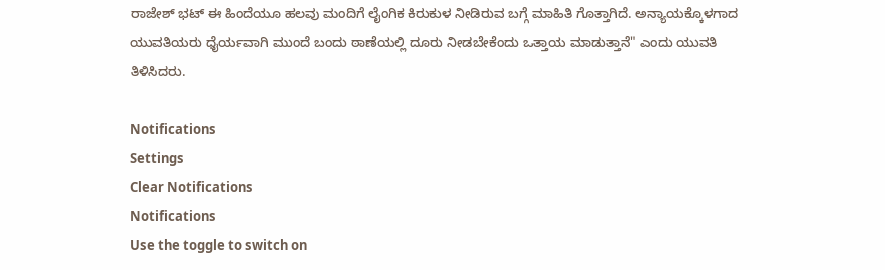ರಾಜೇಶ್ ಭಟ್ ಈ ಹಿಂದೆಯೂ ಹಲವು ಮಂದಿಗೆ ಲೈಂಗಿಕ ಕಿರುಕುಳ‌ ನೀಡಿರುವ ಬಗ್ಗೆ ಮಾಹಿತಿ ಗೊತ್ತಾಗಿದೆ. ಅನ್ಯಾಯಕ್ಕೊಳಗಾದ ಯುವತಿಯರು ಧೈರ್ಯವಾಗಿ ಮುಂದೆ ಬಂದು ಠಾಣೆಯಲ್ಲಿ ದೂರು ನೀಡಬೇಕೆಂದು ಒತ್ತಾಯ ಮಾಡುತ್ತಾನೆ" ಎಂದು ಯುವತಿ ತಿಳಿಸಿದರು.

Notifications
Settings
Clear Notifications
Notifications
Use the toggle to switch on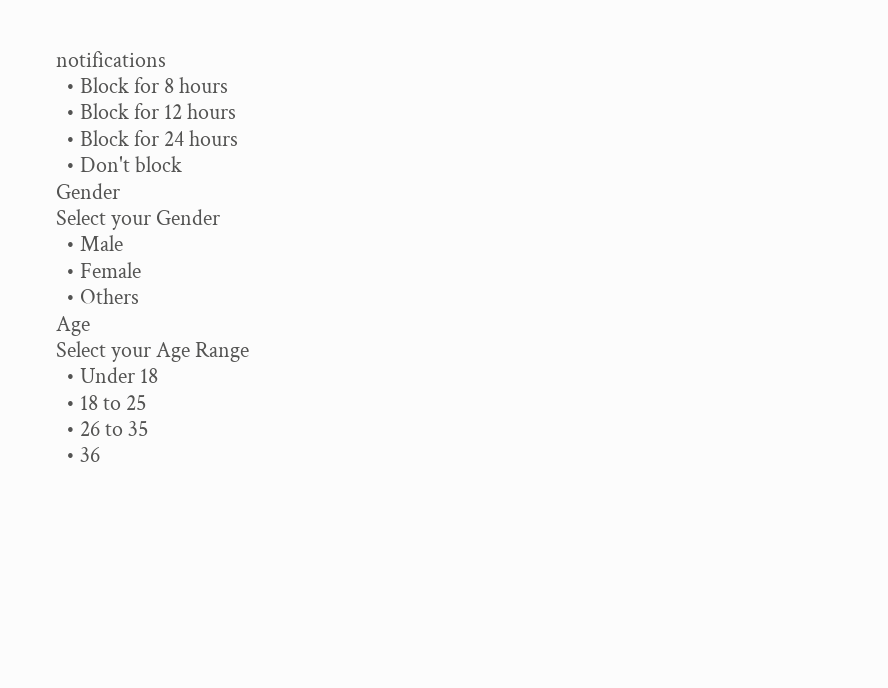notifications
  • Block for 8 hours
  • Block for 12 hours
  • Block for 24 hours
  • Don't block
Gender
Select your Gender
  • Male
  • Female
  • Others
Age
Select your Age Range
  • Under 18
  • 18 to 25
  • 26 to 35
  • 36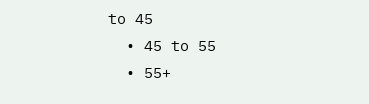to 45
  • 45 to 55
  • 55+